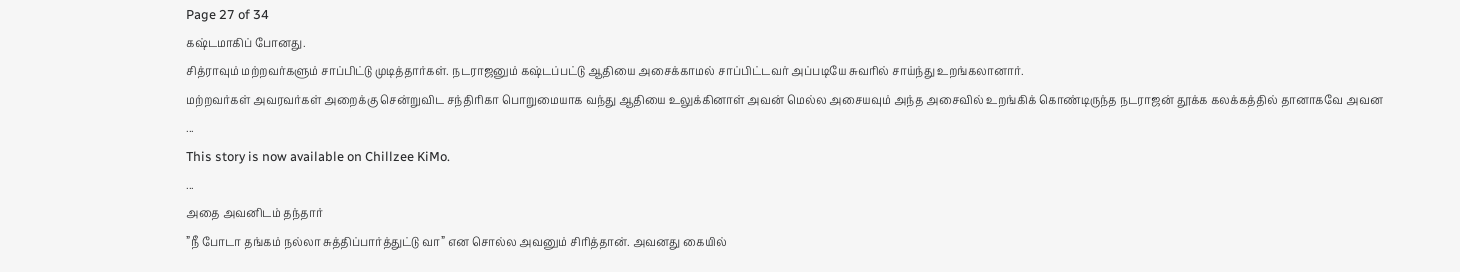Page 27 of 34
கஷ்டமாகிப் போனது.
சித்ராவும் மற்றவர்களும் சாப்பிட்டு முடித்தார்கள். நடராஜனும் கஷ்டப்பட்டு ஆதியை அசைக்காமல் சாப்பிட்டவர் அப்படியே சுவரில் சாய்ந்து உறங்கலானார்.
மற்றவர்கள் அவரவர்கள் அறைக்கு சென்றுவிட சந்திரிகா பொறுமையாக வந்து ஆதியை உலுக்கினாள் அவன் மெல்ல அசையவும் அந்த அசைவில் உறங்கிக் கொண்டிருந்த நடராஜன் தூக்க கலக்கத்தில் தானாகவே அவன
...
This story is now available on Chillzee KiMo.
...
அதை அவனிடம் தந்தார்
”நீ போடா தங்கம் நல்லா சுத்திப்பார்த்துட்டு வா” என சொல்ல அவனும் சிரித்தான். அவனது கையில்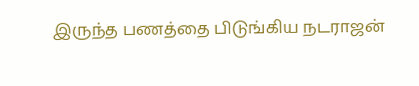இருந்த பணத்தை பிடுங்கிய நடராஜன்